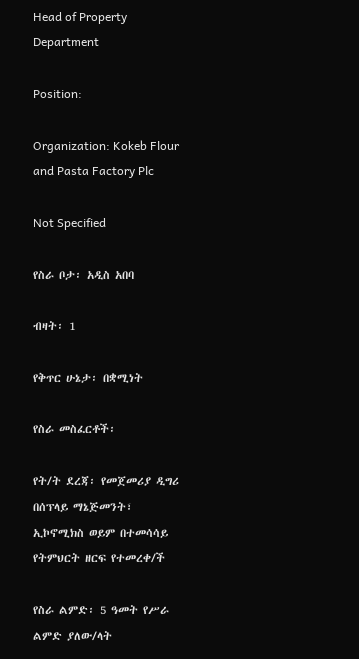Head of Property Department

Position:

Organization: Kokeb Flour and Pasta Factory Plc

Not Specified

የስራ ቦታ፡ አዲስ አበባ

ብዛት፡ 1

የቅጥር ሁኔታ፡ በቋሚነት

የስራ መስፈርቶች፡

የት/ት ደረጃ፡ የመጀመሪያ ዲግሪ በሰፕላይ ማኔጅመንት፣ ኢኮኖሚክስ ወይም በተመሳሳይ የትምህርት ዘርፍ የተመረቀ/ች

የስራ ልምድ፡ 5 ዓመት የሥራ ልምድ ያለው/ላት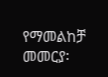የማመልከቻ መመርያ፡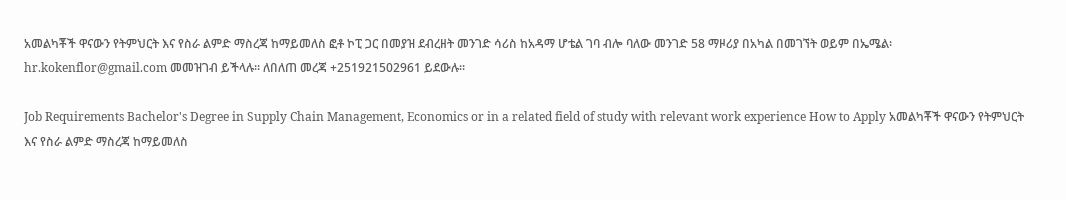አመልካቾች ዋናውን የትምህርት እና የስራ ልምድ ማስረጃ ከማይመለስ ፎቶ ኮፒ ጋር በመያዝ ደብረዘት መንገድ ሳሪስ ከአዳማ ሆቴል ገባ ብሎ ባለው መንገድ 58 ማዞሪያ በአካል በመገኘት ወይም በኤሜል፡ hr.kokenflor@gmail.com መመዝገብ ይችላሉ። ለበለጠ መረጃ +251921502961 ይደውሉ።

Job Requirements Bachelor's Degree in Supply Chain Management, Economics or in a related field of study with relevant work experience How to Apply አመልካቾች ዋናውን የትምህርት እና የስራ ልምድ ማስረጃ ከማይመለስ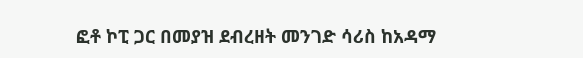ፎቶ ኮፒ ጋር በመያዝ ደብረዘት መንገድ ሳሪስ ከአዳማ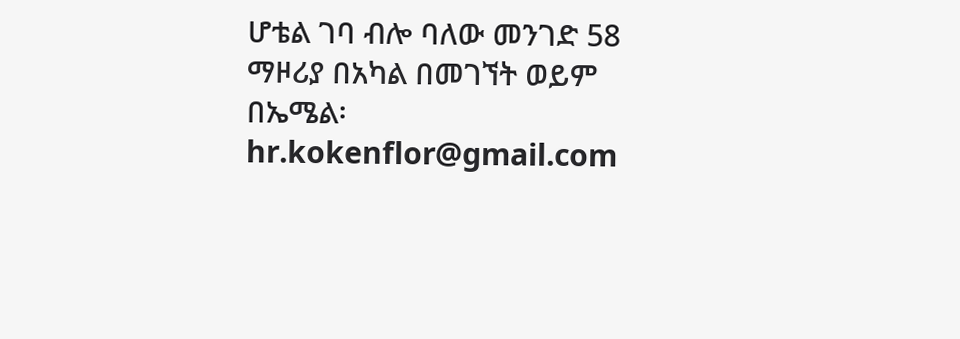ሆቴል ገባ ብሎ ባለው መንገድ 58 ማዞሪያ በአካል በመገኘት ወይም በኤሜል፡ hr.kokenflor@gmail.com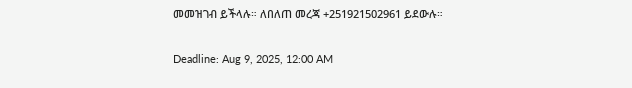መመዝገብ ይችላሉ። ለበለጠ መረጃ +251921502961 ይደውሉ።

Deadline: Aug 9, 2025, 12:00 AM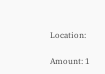Location:

Amount: 1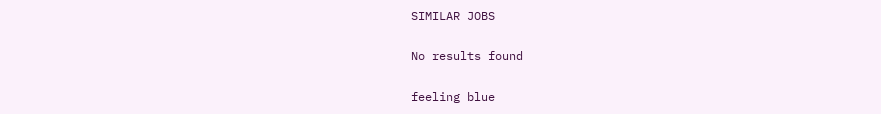SIMILAR JOBS

No results found

feeling blue